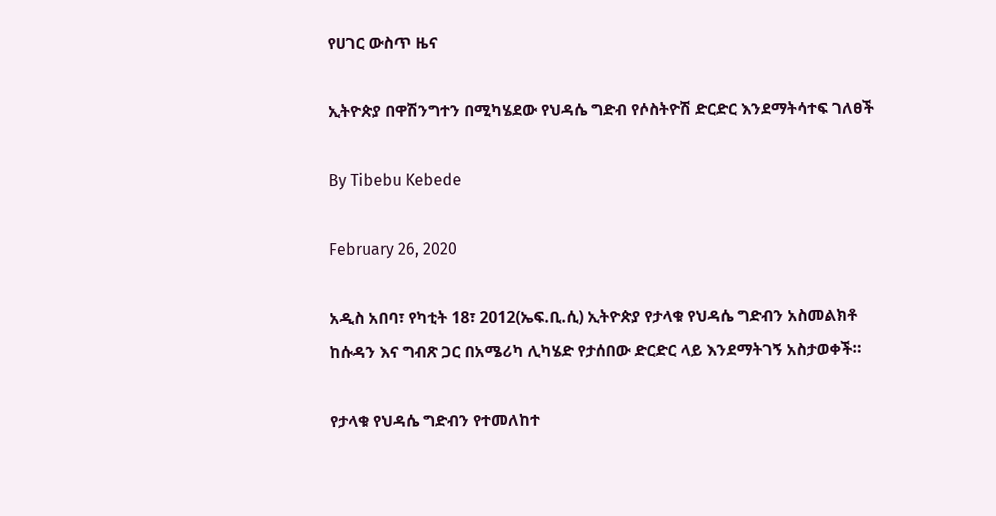የሀገር ውስጥ ዜና

ኢትዮጵያ በዋሽንግተን በሚካሄደው የህዳሴ ግድብ የሶስትዮሽ ድርድር እንደማትሳተፍ ገለፀች

By Tibebu Kebede

February 26, 2020

አዲስ አበባ፣ የካቲት 18፣ 2012(ኤፍ.ቢ.ሲ) ኢትዮጵያ የታላቁ የህዳሴ ግድብን አስመልክቶ ከሱዳን እና ግብጽ ጋር በአሜሪካ ሊካሄድ የታሰበው ድርድር ላይ እንደማትገኝ አስታወቀች።

የታላቁ የህዳሴ ግድብን የተመለከተ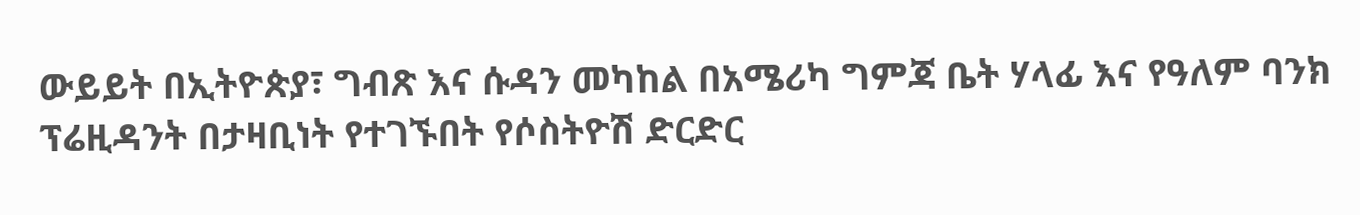ውይይት በኢትዮጵያ፣ ግብጽ እና ሱዳን መካከል በአሜሪካ ግምጃ ቤት ሃላፊ እና የዓለም ባንክ ፕሬዚዳንት በታዛቢነት የተገኙበት የሶስትዮሽ ድርድር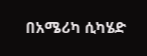በአሜሪካ ሲካሄድ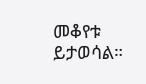መቆየቱ ይታወሳል።